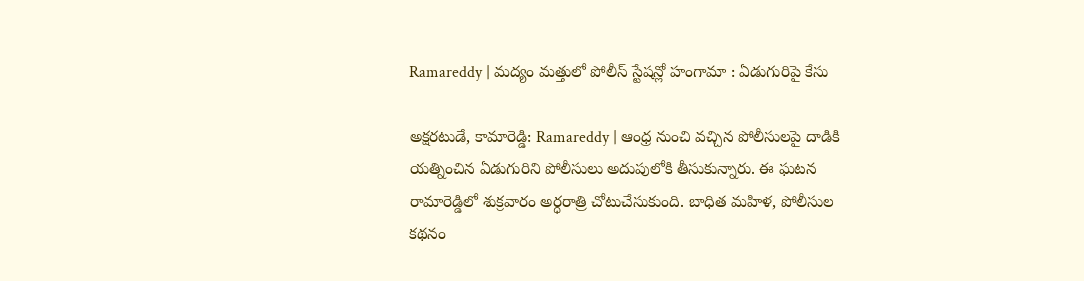Ramareddy | మద్యం మత్తులో పోలీస్ స్టేషన్లో హంగామా : ఏడుగురిపై కేసు

అక్షరటుడే, కామారెడ్డి: Ramareddy | ఆంధ్ర నుంచి వచ్చిన పోలీసులపై దాడికి యత్నించిన ఏడుగురిని పోలీసులు అదుపులోకి తీసుకున్నారు. ఈ ఘటన రామారెడ్డిలో శుక్రవారం అర్ధరాత్రి చోటుచేసుకుంది. బాధిత మహిళ, పోలీసుల కథనం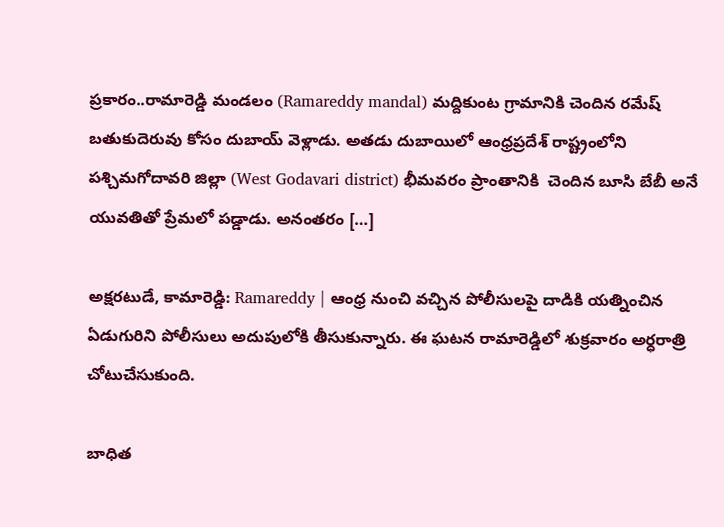ప్రకారం..రామారెడ్డి మండలం (Ramareddy mandal) మద్దికుంట గ్రామానికి చెందిన రమేష్ బతుకుదెరువు కోసం దుబాయ్ వెళ్లాడు. అతడు దుబాయిలో ఆంధ్రప్రదేశ్ రాష్ట్రంలోని పశ్చిమగోదావరి జిల్లా (West Godavari district) భీమవరం ప్రాంతానికి  చెందిన బూసి బేబీ అనే యువతితో ప్రేమలో పడ్డాడు. అనంతరం […]

అక్షరటుడే, కామారెడ్డి: Ramareddy | ఆంధ్ర నుంచి వచ్చిన పోలీసులపై దాడికి యత్నించిన ఏడుగురిని పోలీసులు అదుపులోకి తీసుకున్నారు. ఈ ఘటన రామారెడ్డిలో శుక్రవారం అర్ధరాత్రి చోటుచేసుకుంది.

బాధిత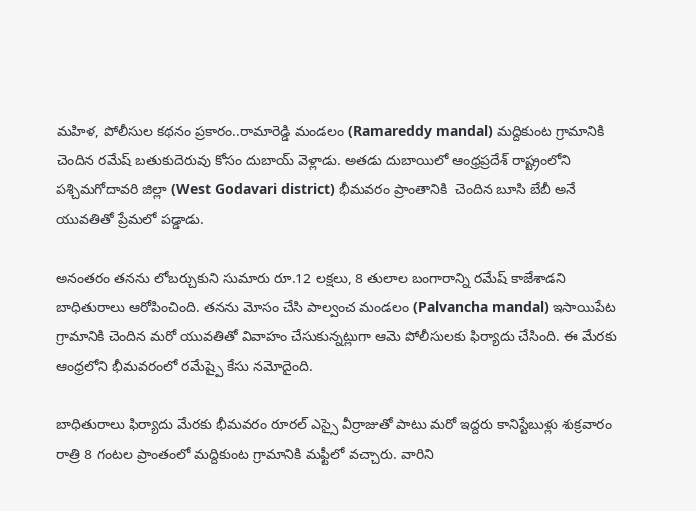మహిళ, పోలీసుల కథనం ప్రకారం..రామారెడ్డి మండలం (Ramareddy mandal) మద్దికుంట గ్రామానికి చెందిన రమేష్ బతుకుదెరువు కోసం దుబాయ్ వెళ్లాడు. అతడు దుబాయిలో ఆంధ్రప్రదేశ్ రాష్ట్రంలోని పశ్చిమగోదావరి జిల్లా (West Godavari district) భీమవరం ప్రాంతానికి  చెందిన బూసి బేబీ అనే యువతితో ప్రేమలో పడ్డాడు.

అనంతరం తనను లోబర్చుకుని సుమారు రూ.12 లక్షలు, 8 తులాల బంగారాన్ని రమేష్ కాజేశాడని బాధితురాలు ఆరోపించింది. తనను మోసం చేసి పాల్వంచ మండలం (Palvancha mandal) ఇసాయిపేట గ్రామానికి చెందిన మరో యువతితో వివాహం చేసుకున్నట్లుగా ఆమె పోలీసులకు ఫిర్యాదు చేసింది. ఈ మేరకు ఆంధ్రలోని భీమవరంలో రమేష్పై కేసు నమోదైంది.

బాధితురాలు ఫిర్యాదు మేరకు భీమవరం రూరల్ ఎస్సై వీర్రాజుతో పాటు మరో ఇద్దరు కానిస్టేబుళ్లు శుక్రవారం రాత్రి 8 గంటల ప్రాంతంలో మద్దికుంట గ్రామానికి మఫ్టీలో వచ్చారు. వారిని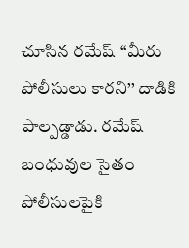చూసిన రమేష్ ‘‘మీరు పోలీసులు కారని’’ దాడికి పాల్పడ్డాడు. రమేష్ బంధువుల సైతం పోలీసులపైకి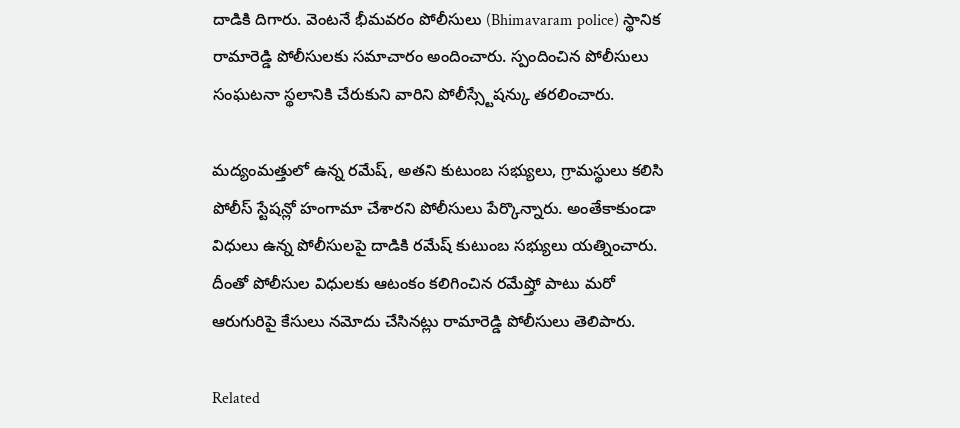దాడికి దిగారు. వెంటనే భీమవరం పోలీసులు (Bhimavaram police) స్థానిక రామారెడ్డి పోలీసులకు సమాచారం అందించారు. స్పందించిన పోలీసులు సంఘటనా స్థలానికి చేరుకుని వారిని పోలీస్స్టేషన్కు తరలించారు.

మద్యంమత్తులో ఉన్న రమేష్, అతని కుటుంబ సభ్యులు, గ్రామస్థులు కలిసి పోలీస్ స్టేషన్లో హంగామా చేశారని పోలీసులు పేర్కొన్నారు. అంతేకాకుండా విధులు ఉన్న పోలీసులపై దాడికి రమేష్ కుటుంబ సభ్యులు యత్నించారు. దీంతో పోలీసుల విధులకు ఆటంకం కలిగించిన రమేష్తో పాటు మరో ఆరుగురిపై కేసులు నమోదు చేసినట్లు రామారెడ్డి పోలీసులు తెలిపారు.

Related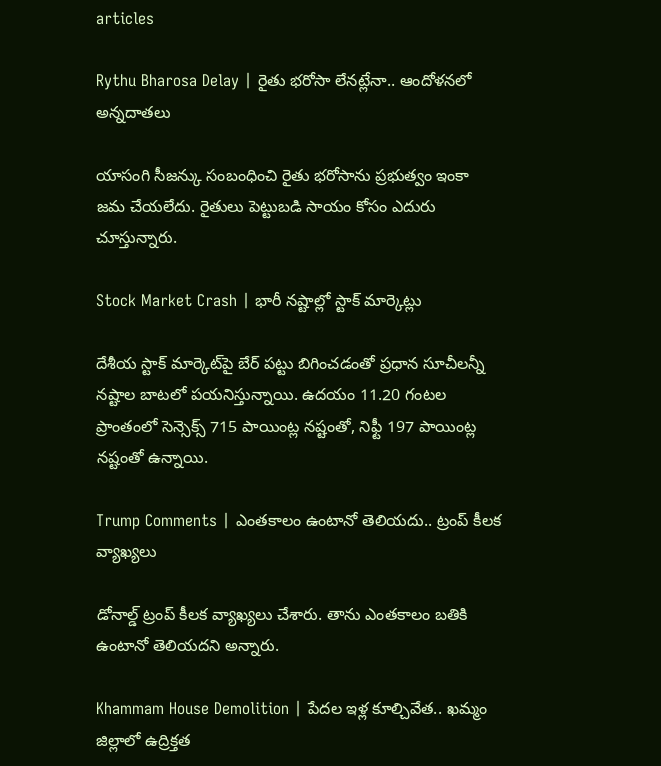articles

Rythu Bharosa Delay | రైతు భరోసా లేనట్లేనా.. ఆందోళనలో అన్నదాతలు

యాసంగి సీజన్కు సంబంధించి రైతు భరోసాను ప్రభుత్వం ఇంకా జమ చేయలేదు. రైతులు పెట్టుబడి సాయం కోసం ఎదురు చూస్తున్నారు.

Stock Market Crash | భారీ నష్టాల్లో స్టాక్ మార్కెట్లు

దేశీయ స్టాక్ మార్కెట్‌పై బేర్ పట్టు బిగించడంతో ప్రధాన సూచీలన్నీ నష్టాల బాటలో పయనిస్తున్నాయి. ఉదయం 11.20 గంటల ప్రాంతంలో సెన్సెక్స్ 715 పాయింట్ల నష్టంతో, నిఫ్టీ 197 పాయింట్ల నష్టంతో ఉన్నాయి.

Trump Comments | ఎంతకాలం ఉంటానో తెలియదు.. ట్రంప్‌ కీలక వ్యాఖ్యలు

డోనాల్డ్ ట్రంప్ కీలక వ్యాఖ్యలు చేశారు. తాను ఎంతకాలం బతికి ఉంటానో తెలియదని అన్నారు.

Khammam House Demolition | పేదల ఇళ్ల కూల్చివేత.. ఖమ్మం జిల్లాలో ఉద్రిక్తత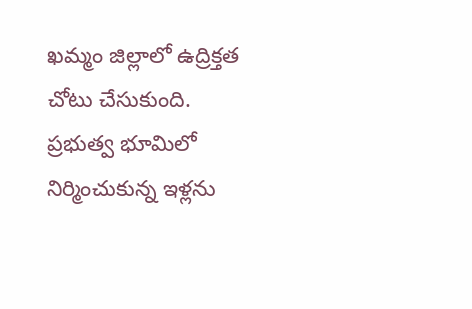ఖమ్మం జిల్లాలో ఉద్రిక్తత చోటు చేసుకుంది. ప్రభుత్వ భూమిలో నిర్మించుకున్న ఇళ్లను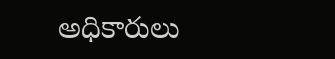అధికారులు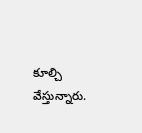కూల్చి వేస్తున్నారు.